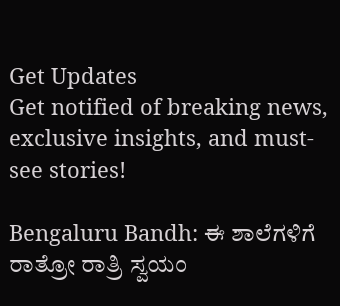Get Updates
Get notified of breaking news, exclusive insights, and must-see stories!

Bengaluru Bandh: ಈ ಶಾಲೆಗಳಿಗೆ ರಾತ್ರೋ ರಾತ್ರಿ ಸ್ವಯಂ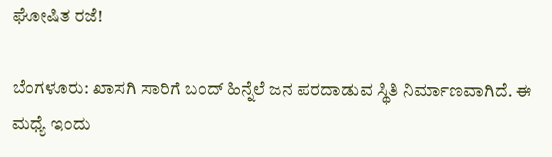ಘೋಷಿತ ರಜೆ!

ಬೆಂಗಳೂರು: ಖಾಸಗಿ ಸಾರಿಗೆ ಬಂದ್ ಹಿನ್ನೆಲೆ ಜನ ಪರದಾಡುವ ಸ್ಥಿತಿ ನಿರ್ಮಾಣವಾಗಿದೆ. ಈ ಮಧ್ಯೆ ಇಂದು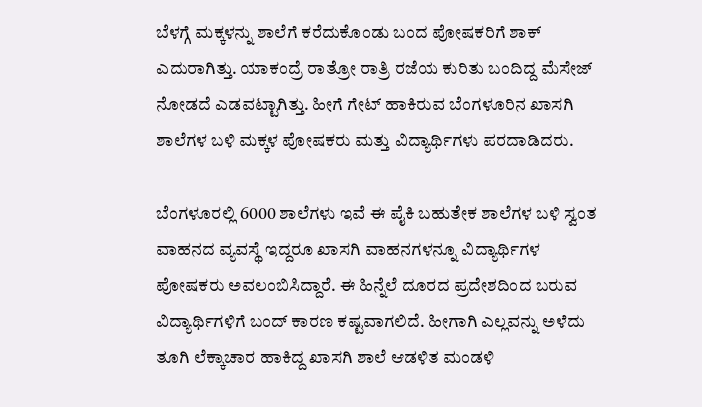ಬೆಳಗ್ಗೆ ಮಕ್ಕಳನ್ನು ಶಾಲೆಗೆ ಕರೆದುಕೊಂಡು ಬಂದ ಪೋಷಕರಿಗೆ ಶಾಕ್ ಎದುರಾಗಿತ್ತು. ಯಾಕಂದ್ರೆ ರಾತ್ರೋ ರಾತ್ರಿ ರಜೆಯ ಕುರಿತು ಬಂದಿದ್ದ ಮೆಸೇಜ್ ನೋಡದೆ ಎಡವಟ್ಟಾಗಿತ್ತು. ಹೀಗೆ ಗೇಟ್ ಹಾಕಿರುವ ಬೆಂಗಳೂರಿನ ಖಾಸಗಿ ಶಾಲೆಗಳ ಬಳಿ ಮಕ್ಕಳ ಪೋಷಕರು ಮತ್ತು ವಿದ್ಯಾರ್ಥಿಗಳು ಪರದಾಡಿದರು.

ಬೆಂಗಳೂರಲ್ಲಿ 6000 ಶಾಲೆಗಳು ಇವೆ ಈ ಪೈಕಿ ಬಹುತೇಕ ಶಾಲೆಗಳ ಬಳಿ ಸ್ವಂತ ವಾಹನದ ವ್ಯವಸ್ಥೆ ಇದ್ದರೂ ಖಾಸಗಿ ವಾಹನಗಳನ್ನೂ ವಿದ್ಯಾರ್ಥಿಗಳ ಪೋಷಕರು ಅವಲಂಬಿಸಿದ್ದಾರೆ. ಈ ಹಿನ್ನೆಲೆ ದೂರದ ಪ್ರದೇಶದಿಂದ ಬರುವ ವಿದ್ಯಾರ್ಥಿಗಳಿಗೆ ಬಂದ್ ಕಾರಣ ಕಷ್ಟವಾಗಲಿದೆ. ಹೀಗಾಗಿ ಎಲ್ಲವನ್ನು ಅಳೆದು ತೂಗಿ ಲೆಕ್ಕಾಚಾರ ಹಾಕಿದ್ದ ಖಾಸಗಿ ಶಾಲೆ ಆಡಳಿತ ಮಂಡಳಿ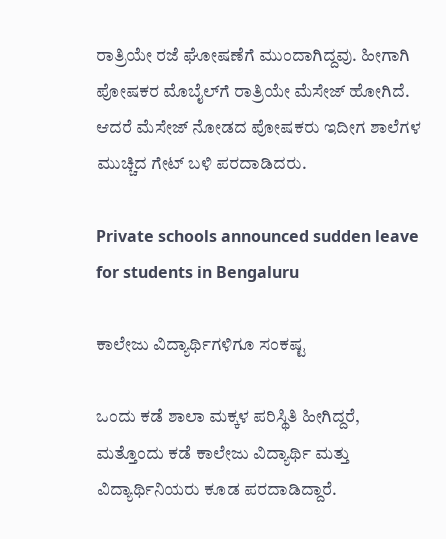ರಾತ್ರಿಯೇ ರಜೆ ಘೋಷಣೆಗೆ ಮುಂದಾಗಿದ್ದವು. ಹೀಗಾಗಿ ಪೋಷಕರ ಮೊಬೈಲ್‌ಗೆ ರಾತ್ರಿಯೇ ಮೆಸೇಜ್ ಹೋಗಿದೆ. ಆದರೆ ಮೆಸೇಜ್ ನೋಡದ ಪೋಷಕರು ಇದೀಗ ಶಾಲೆಗಳ ಮುಚ್ಚಿದ ಗೇಟ್ ಬಳಿ ಪರದಾಡಿದರು.

Private schools announced sudden leave for students in Bengaluru

ಕಾಲೇಜು ವಿದ್ಯಾರ್ಥಿಗಳಿಗೂ ಸಂಕಷ್ಟ

ಒಂದು ಕಡೆ ಶಾಲಾ ಮಕ್ಕಳ ಪರಿಸ್ಥಿತಿ ಹೀಗಿದ್ದರೆ, ಮತ್ತೊಂದು ಕಡೆ ಕಾಲೇಜು ವಿದ್ಯಾರ್ಥಿ ಮತ್ತು ವಿದ್ಯಾರ್ಥಿನಿಯರು ಕೂಡ ಪರದಾಡಿದ್ದಾರೆ.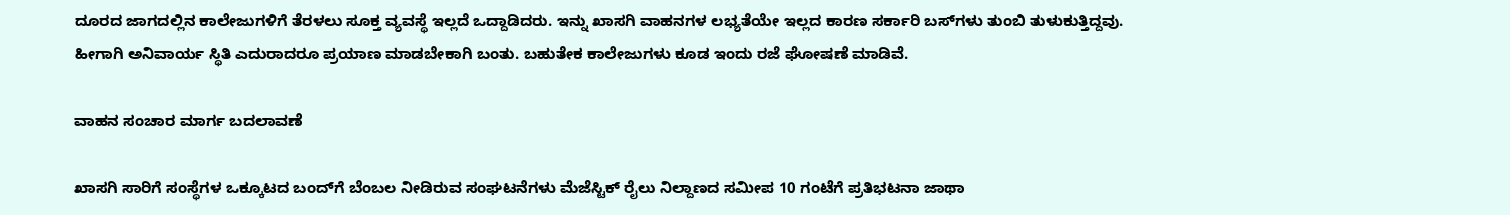ದೂರದ ಜಾಗದಲ್ಲಿನ ಕಾಲೇಜುಗಳಿಗೆ ತೆರಳಲು ಸೂಕ್ತ ವ್ಯವಸ್ಥೆ ಇಲ್ಲದೆ ಒದ್ದಾಡಿದರು. ಇನ್ನು ಖಾಸಗಿ ವಾಹನಗಳ ಲಭ್ಯತೆಯೇ ಇಲ್ಲದ ಕಾರಣ ಸರ್ಕಾರಿ ಬಸ್‌ಗಳು ತುಂಬಿ ತುಳುಕುತ್ತಿದ್ದವು. ಹೀಗಾಗಿ ಅನಿವಾರ್ಯ ಸ್ಥಿತಿ ಎದುರಾದರೂ ಪ್ರಯಾಣ ಮಾಡಬೇಕಾಗಿ ಬಂತು. ಬಹುತೇಕ ಕಾಲೇಜುಗಳು ಕೂಡ ಇಂದು ರಜೆ ಘೋಷಣೆ ಮಾಡಿವೆ.

ವಾಹನ ಸಂಚಾರ ಮಾರ್ಗ ಬದಲಾವಣೆ

ಖಾಸಗಿ ಸಾರಿಗೆ ಸಂಸ್ಥೆಗಳ ಒಕ್ಕೂಟದ ಬಂದ್‌ಗೆ ಬೆಂಬಲ ನೀಡಿರುವ ಸಂಘಟನೆಗಳು ಮೆಜೆಸ್ಟಿಕ್ ರೈಲು ನಿಲ್ದಾಣದ ಸಮೀಪ 10 ಗಂಟೆಗೆ ಪ್ರತಿಭಟನಾ ಜಾಥಾ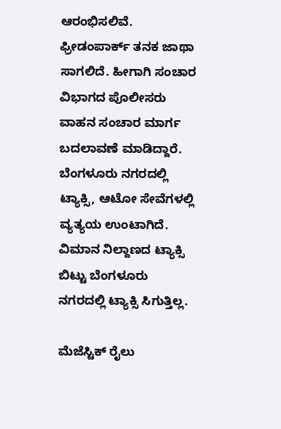ಆರಂಭಿಸಲಿವೆ. ಫ್ರೀಡಂಪಾರ್ಕ್‌ ತನಕ ಜಾಥಾ ಸಾಗಲಿದೆ. ಹೀಗಾಗಿ ಸಂಚಾರ ವಿಭಾಗದ ಪೊಲೀಸರು ವಾಹನ ಸಂಚಾರ ಮಾರ್ಗ ಬದಲಾವಣೆ ಮಾಡಿದ್ದಾರೆ. ಬೆಂಗಳೂರು ನಗರದಲ್ಲಿ ಟ್ಯಾಕ್ಸಿ, ಆಟೋ ಸೇವೆಗಳಲ್ಲಿ ವ್ಯತ್ಯಯ ಉಂಟಾಗಿದೆ. ವಿಮಾನ ನಿಲ್ದಾಣದ ಟ್ಯಾಕ್ಸಿ ಬಿಟ್ಟು ಬೆಂಗಳೂರು ನಗರದಲ್ಲಿ ಟ್ಯಾಕ್ಸಿ ಸಿಗುತ್ತಿಲ್ಲ.

ಮೆಜೆಸ್ಟಿಕ್ ರೈಲು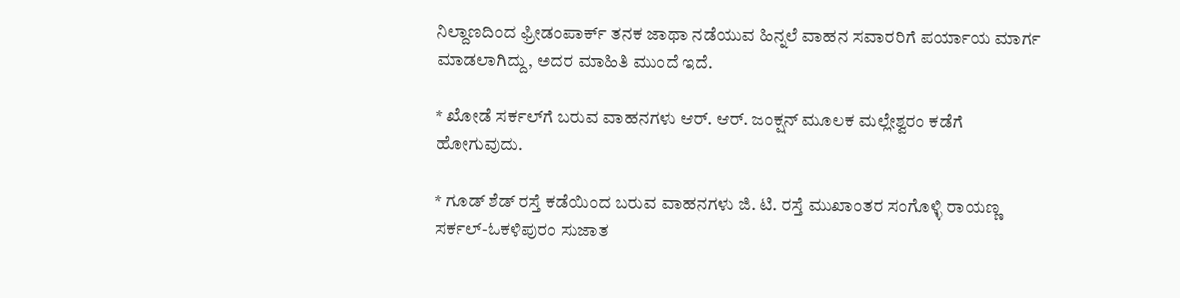ನಿಲ್ದಾಣದಿಂದ ಫ್ರೀಡಂಪಾರ್ಕ್ ತನಕ ಜಾಥಾ ನಡೆಯುವ ಹಿನ್ನಲೆ ವಾಹನ ಸವಾರರಿಗೆ ಪರ್ಯಾಯ ಮಾರ್ಗ ಮಾಡಲಾಗಿದ್ದು, ಅದರ ಮಾಹಿತಿ ಮುಂದೆ ಇದೆ.

* ಖೋಡೆ ಸರ್ಕಲ್‌ಗೆ ಬರುವ ವಾಹನಗಳು ಆರ್. ಆರ್. ಜಂಕ್ಷನ್ ಮೂಲಕ ಮಲ್ಲೇಶ್ವರಂ ಕಡೆಗೆ ಹೋಗುವುದು.

* ಗೂಡ್ ಶೆಡ್ ರಸ್ತೆ ಕಡೆಯಿಂದ ಬರುವ ವಾಹನಗಳು ಜಿ. ಟಿ. ರಸ್ತೆ ಮುಖಾಂತರ ಸಂಗೊಳ್ಳಿ ರಾಯಣ್ಣ ಸರ್ಕಲ್-ಓಕಳಿಪುರಂ ಸುಜಾತ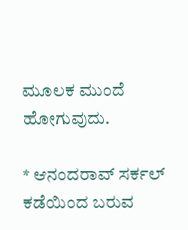ಮೂಲಕ ಮುಂದೆ ಹೋಗುವುದು.

* ಆನಂದರಾವ್ ಸರ್ಕಲ್ ಕಡೆಯಿಂದ ಬರುವ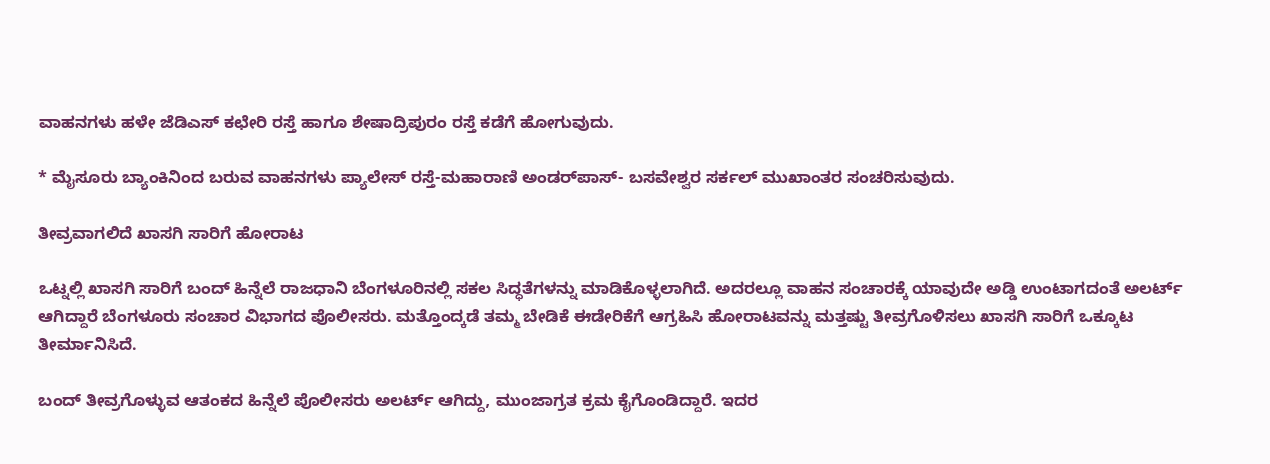ವಾಹನಗಳು ಹಳೇ ಜೆಡಿಎಸ್ ಕಛೇರಿ ರಸ್ತೆ ಹಾಗೂ ಶೇಷಾದ್ರಿಪುರಂ ರಸ್ತೆ ಕಡೆಗೆ ಹೋಗುವುದು.

* ಮೈಸೂರು ಬ್ಯಾಂಕಿನಿಂದ ಬರುವ ವಾಹನಗಳು ಪ್ಯಾಲೇಸ್ ರಸ್ತೆ-ಮಹಾರಾಣಿ ಅಂಡರ್‌ಪಾಸ್- ಬಸವೇಶ್ವರ ಸರ್ಕಲ್ ಮುಖಾಂತರ ಸಂಚರಿಸುವುದು.

ತೀವ್ರವಾಗಲಿದೆ ಖಾಸಗಿ ಸಾರಿಗೆ ಹೋರಾಟ

ಒಟ್ನಲ್ಲಿ ಖಾಸಗಿ ಸಾರಿಗೆ ಬಂದ್ ಹಿನ್ನೆಲೆ ರಾಜಧಾನಿ ಬೆಂಗಳೂರಿನಲ್ಲಿ ಸಕಲ ಸಿದ್ಧತೆಗಳನ್ನು ಮಾಡಿಕೊಳ್ಳಲಾಗಿದೆ. ಅದರಲ್ಲೂ ವಾಹನ ಸಂಚಾರಕ್ಕೆ ಯಾವುದೇ ಅಡ್ಡಿ ಉಂಟಾಗದಂತೆ ಅಲರ್ಟ್ ಆಗಿದ್ದಾರೆ ಬೆಂಗಳೂರು ಸಂಚಾರ ವಿಭಾಗದ ಪೊಲೀಸರು. ಮತ್ತೊಂದ್ಕಡೆ ತಮ್ಮ ಬೇಡಿಕೆ ಈಡೇರಿಕೆಗೆ ಆಗ್ರಹಿಸಿ ಹೋರಾಟವನ್ನು ಮತ್ತಷ್ಟು ತೀವ್ರಗೊಳಿಸಲು ಖಾಸಗಿ ಸಾರಿಗೆ ಒಕ್ಕೂಟ ತೀರ್ಮಾನಿಸಿದೆ.

ಬಂದ್ ತೀವ್ರಗೊಳ್ಳುವ ಆತಂಕದ ಹಿನ್ನೆಲೆ ಪೊಲೀಸರು ಅಲರ್ಟ್ ಆಗಿದ್ದು, ಮುಂಜಾಗ್ರತ ಕ್ರಮ ಕೈಗೊಂಡಿದ್ದಾರೆ. ಇದರ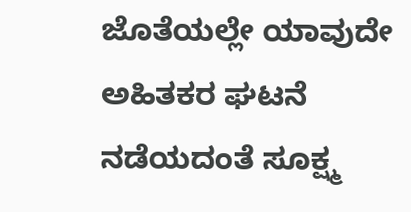ಜೊತೆಯಲ್ಲೇ ಯಾವುದೇ ಅಹಿತಕರ ಘಟನೆ ನಡೆಯದಂತೆ ಸೂಕ್ಷ್ಮ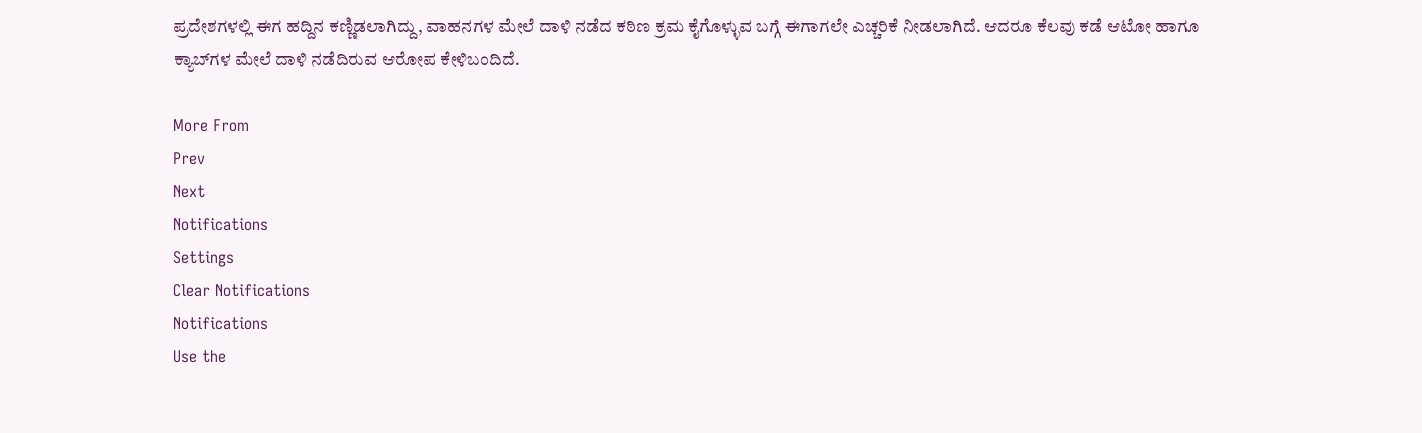ಪ್ರದೇಶಗಳಲ್ಲಿ ಈಗ ಹದ್ದಿನ ಕಣ್ಣಿಡಲಾಗಿದ್ದು, ವಾಹನಗಳ ಮೇಲೆ ದಾಳಿ ನಡೆದ ಕಠಿಣ ಕ್ರಮ ಕೈಗೊಳ್ಳುವ ಬಗ್ಗೆ ಈಗಾಗಲೇ ಎಚ್ಚರಿಕೆ ನೀಡಲಾಗಿದೆ. ಆದರೂ ಕೆಲವು ಕಡೆ ಆಟೋ ಹಾಗೂ ಕ್ಯಾಬ್‌ಗಳ ಮೇಲೆ ದಾಳಿ ನಡೆದಿರುವ ಆರೋಪ ಕೇಳಿಬಂದಿದೆ.

More From
Prev
Next
Notifications
Settings
Clear Notifications
Notifications
Use the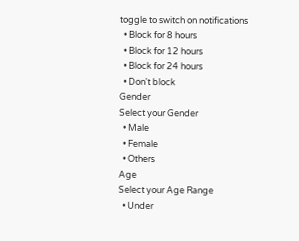toggle to switch on notifications
  • Block for 8 hours
  • Block for 12 hours
  • Block for 24 hours
  • Don't block
Gender
Select your Gender
  • Male
  • Female
  • Others
Age
Select your Age Range
  • Under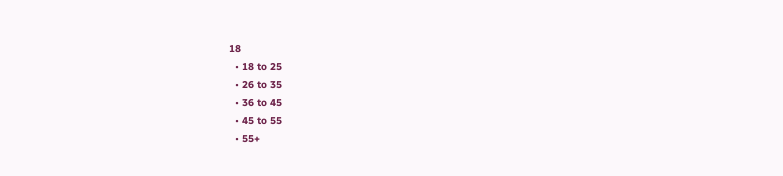18
  • 18 to 25
  • 26 to 35
  • 36 to 45
  • 45 to 55
  • 55+